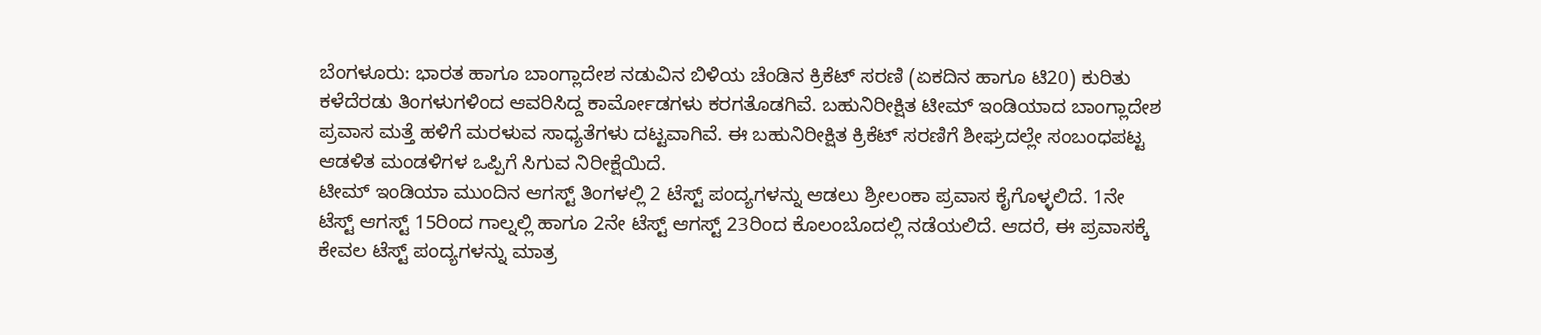ಬೆಂಗಳೂರು: ಭಾರತ ಹಾಗೂ ಬಾಂಗ್ಲಾದೇಶ ನಡುವಿನ ಬಿಳಿಯ ಚೆಂಡಿನ ಕ್ರಿಕೆಟ್ ಸರಣಿ (ಏಕದಿನ ಹಾಗೂ ಟಿ20) ಕುರಿತು ಕಳೆದೆರಡು ತಿಂಗಳುಗಳಿಂದ ಆವರಿಸಿದ್ದ ಕಾರ್ಮೋಡಗಳು ಕರಗತೊಡಗಿವೆ. ಬಹುನಿರೀಕ್ಷಿತ ಟೀಮ್ ಇಂಡಿಯಾದ ಬಾಂಗ್ಲಾದೇಶ ಪ್ರವಾಸ ಮತ್ತೆ ಹಳಿಗೆ ಮರಳುವ ಸಾಧ್ಯತೆಗಳು ದಟ್ಟವಾಗಿವೆ. ಈ ಬಹುನಿರೀಕ್ಷಿತ ಕ್ರಿಕೆಟ್ ಸರಣಿಗೆ ಶೀಘ್ರದಲ್ಲೇ ಸಂಬಂಧಪಟ್ಟ ಆಡಳಿತ ಮಂಡಳಿಗಳ ಒಪ್ಪಿಗೆ ಸಿಗುವ ನಿರೀಕ್ಷೆಯಿದೆ.
ಟೀಮ್ ಇಂಡಿಯಾ ಮುಂದಿನ ಆಗಸ್ಟ್ ತಿಂಗಳಲ್ಲಿ 2 ಟೆಸ್ಟ್ ಪಂದ್ಯಗಳನ್ನು ಆಡಲು ಶ್ರೀಲಂಕಾ ಪ್ರವಾಸ ಕೈಗೊಳ್ಳಲಿದೆ. 1ನೇ ಟೆಸ್ಟ್ ಆಗಸ್ಟ್ 15ರಿಂದ ಗಾಲ್ನಲ್ಲಿ ಹಾಗೂ 2ನೇ ಟೆಸ್ಟ್ ಆಗಸ್ಟ್ 23ರಿಂದ ಕೊಲಂಬೊದಲ್ಲಿ ನಡೆಯಲಿದೆ. ಆದರೆ, ಈ ಪ್ರವಾಸಕ್ಕೆ ಕೇವಲ ಟೆಸ್ಟ್ ಪಂದ್ಯಗಳನ್ನು ಮಾತ್ರ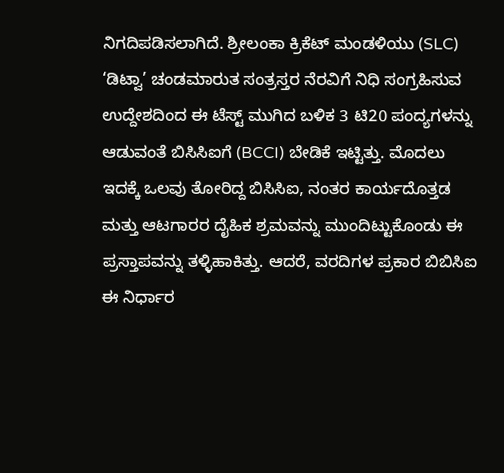ನಿಗದಿಪಡಿಸಲಾಗಿದೆ. ಶ್ರೀಲಂಕಾ ಕ್ರಿಕೆಟ್ ಮಂಡಳಿಯು (SLC) ‘ಡಿಟ್ವಾ’ ಚಂಡಮಾರುತ ಸಂತ್ರಸ್ತರ ನೆರವಿಗೆ ನಿಧಿ ಸಂಗ್ರಹಿಸುವ ಉದ್ದೇಶದಿಂದ ಈ ಟೆಸ್ಟ್ ಮುಗಿದ ಬಳಿಕ 3 ಟಿ20 ಪಂದ್ಯಗಳನ್ನು ಆಡುವಂತೆ ಬಿಸಿಸಿಐಗೆ (BCCI) ಬೇಡಿಕೆ ಇಟ್ಟಿತ್ತು. ಮೊದಲು ಇದಕ್ಕೆ ಒಲವು ತೋರಿದ್ದ ಬಿಸಿಸಿಐ, ನಂತರ ಕಾರ್ಯದೊತ್ತಡ ಮತ್ತು ಆಟಗಾರರ ದೈಹಿಕ ಶ್ರಮವನ್ನು ಮುಂದಿಟ್ಟುಕೊಂಡು ಈ ಪ್ರಸ್ತಾಪವನ್ನು ತಳ್ಳಿಹಾಕಿತ್ತು. ಆದರೆ, ವರದಿಗಳ ಪ್ರಕಾರ ಬಿಬಿಸಿಐ ಈ ನಿರ್ಧಾರ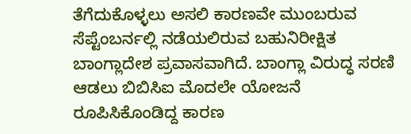ತೆಗೆದುಕೊಳ್ಳಲು ಅಸಲಿ ಕಾರಣವೇ ಮುಂಬರುವ ಸೆಪ್ಟೆಂಬರ್ನಲ್ಲಿ ನಡೆಯಲಿರುವ ಬಹುನಿರೀಕ್ಷಿತ ಬಾಂಗ್ಲಾದೇಶ ಪ್ರವಾಸವಾಗಿದೆ. ಬಾಂಗ್ಲಾ ವಿರುದ್ಧ ಸರಣಿ ಆಡಲು ಬಿಬಿಸಿಐ ಮೊದಲೇ ಯೋಜನೆ ರೂಪಿಸಿಕೊಂಡಿದ್ದ ಕಾರಣ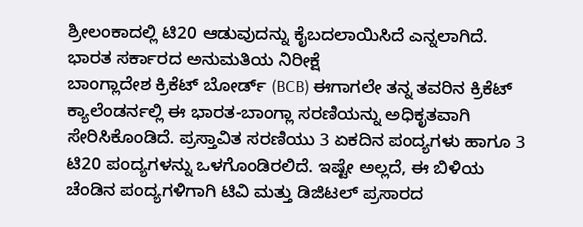ಶ್ರೀಲಂಕಾದಲ್ಲಿ ಟಿ20 ಆಡುವುದನ್ನು ಕೈಬದಲಾಯಿಸಿದೆ ಎನ್ನಲಾಗಿದೆ.
ಭಾರತ ಸರ್ಕಾರದ ಅನುಮತಿಯ ನಿರೀಕ್ಷೆ
ಬಾಂಗ್ಲಾದೇಶ ಕ್ರಿಕೆಟ್ ಬೋರ್ಡ್ (BCB) ಈಗಾಗಲೇ ತನ್ನ ತವರಿನ ಕ್ರಿಕೆಟ್ ಕ್ಯಾಲೆಂಡರ್ನಲ್ಲಿ ಈ ಭಾರತ-ಬಾಂಗ್ಲಾ ಸರಣಿಯನ್ನು ಅಧಿಕೃತವಾಗಿ ಸೇರಿಸಿಕೊಂಡಿದೆ. ಪ್ರಸ್ತಾವಿತ ಸರಣಿಯು 3 ಏಕದಿನ ಪಂದ್ಯಗಳು ಹಾಗೂ 3 ಟಿ20 ಪಂದ್ಯಗಳನ್ನು ಒಳಗೊಂಡಿರಲಿದೆ. ಇಷ್ಟೇ ಅಲ್ಲದೆ, ಈ ಬಿಳಿಯ ಚೆಂಡಿನ ಪಂದ್ಯಗಳಿಗಾಗಿ ಟಿವಿ ಮತ್ತು ಡಿಜಿಟಲ್ ಪ್ರಸಾರದ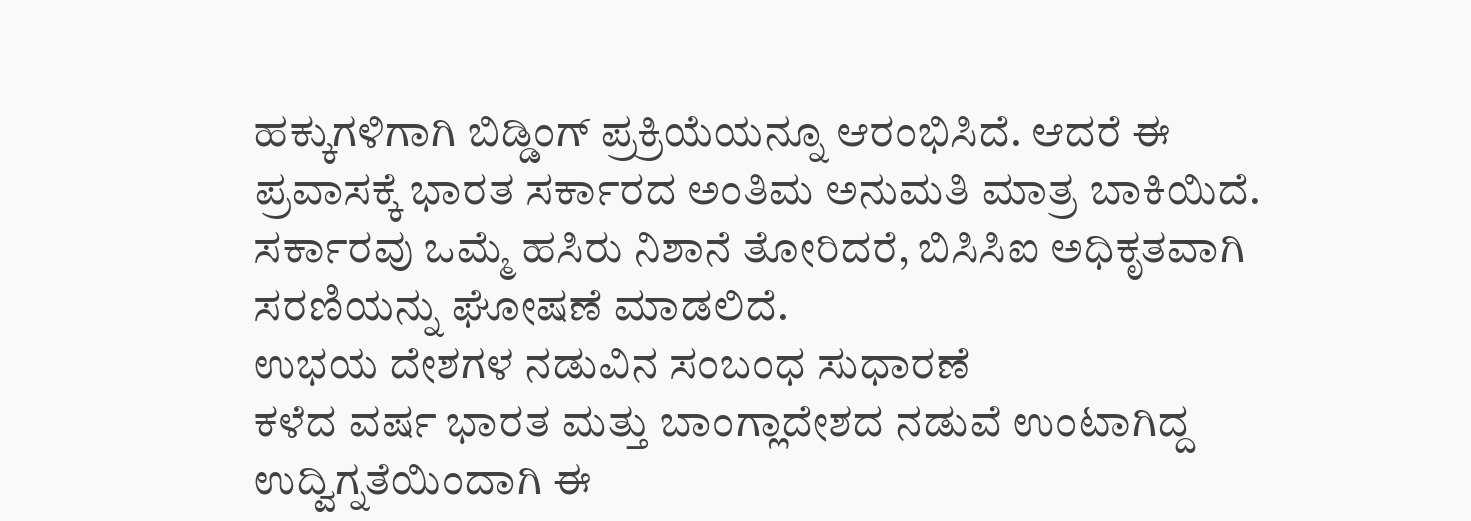ಹಕ್ಕುಗಳಿಗಾಗಿ ಬಿಡ್ಡಿಂಗ್ ಪ್ರಕ್ರಿಯೆಯನ್ನೂ ಆರಂಭಿಸಿದೆ. ಆದರೆ ಈ ಪ್ರವಾಸಕ್ಕೆ ಭಾರತ ಸರ್ಕಾರದ ಅಂತಿಮ ಅನುಮತಿ ಮಾತ್ರ ಬಾಕಿಯಿದೆ. ಸರ್ಕಾರವು ಒಮ್ಮೆ ಹಸಿರು ನಿಶಾನೆ ತೋರಿದರೆ, ಬಿಸಿಸಿಐ ಅಧಿಕೃತವಾಗಿ ಸರಣಿಯನ್ನು ಘೋಷಣೆ ಮಾಡಲಿದೆ.
ಉಭಯ ದೇಶಗಳ ನಡುವಿನ ಸಂಬಂಧ ಸುಧಾರಣೆ
ಕಳೆದ ವರ್ಷ ಭಾರತ ಮತ್ತು ಬಾಂಗ್ಲಾದೇಶದ ನಡುವೆ ಉಂಟಾಗಿದ್ದ ಉದ್ವಿಗ್ನತೆಯಿಂದಾಗಿ ಈ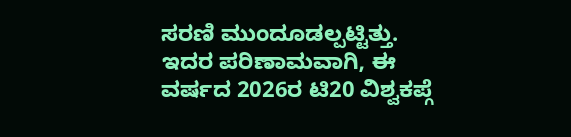ಸರಣಿ ಮುಂದೂಡಲ್ಪಟ್ಟಿತ್ತು. ಇದರ ಪರಿಣಾಮವಾಗಿ, ಈ ವರ್ಷದ 2026ರ ಟಿ20 ವಿಶ್ವಕಪ್ಗೆ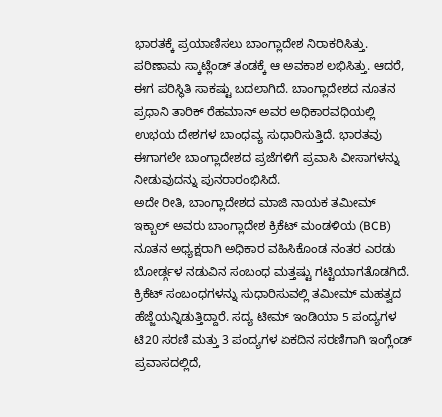ಭಾರತಕ್ಕೆ ಪ್ರಯಾಣಿಸಲು ಬಾಂಗ್ಲಾದೇಶ ನಿರಾಕರಿಸಿತ್ತು. ಪರಿಣಾಮ ಸ್ಕಾಟ್ಲೆಂಡ್ ತಂಡಕ್ಕೆ ಆ ಅವಕಾಶ ಲಭಿಸಿತ್ತು. ಆದರೆ, ಈಗ ಪರಿಸ್ಥಿತಿ ಸಾಕಷ್ಟು ಬದಲಾಗಿದೆ. ಬಾಂಗ್ಲಾದೇಶದ ನೂತನ ಪ್ರಧಾನಿ ತಾರಿಕ್ ರೆಹಮಾನ್ ಅವರ ಅಧಿಕಾರವಧಿಯಲ್ಲಿ ಉಭಯ ದೇಶಗಳ ಬಾಂಧವ್ಯ ಸುಧಾರಿಸುತ್ತಿದೆ. ಭಾರತವು ಈಗಾಗಲೇ ಬಾಂಗ್ಲಾದೇಶದ ಪ್ರಜೆಗಳಿಗೆ ಪ್ರವಾಸಿ ವೀಸಾಗಳನ್ನು ನೀಡುವುದನ್ನು ಪುನರಾರಂಭಿಸಿದೆ.
ಅದೇ ರೀತಿ, ಬಾಂಗ್ಲಾದೇಶದ ಮಾಜಿ ನಾಯಕ ತಮೀಮ್ ಇಕ್ಬಾಲ್ ಅವರು ಬಾಂಗ್ಲಾದೇಶ ಕ್ರಿಕೆಟ್ ಮಂಡಳಿಯ (BCB) ನೂತನ ಅಧ್ಯಕ್ಷರಾಗಿ ಅಧಿಕಾರ ವಹಿಸಿಕೊಂಡ ನಂತರ ಎರಡು ಬೋರ್ಡ್ಗಳ ನಡುವಿನ ಸಂಬಂಧ ಮತ್ತಷ್ಟು ಗಟ್ಟಿಯಾಗತೊಡಗಿದೆ. ಕ್ರಿಕೆಟ್ ಸಂಬಂಧಗಳನ್ನು ಸುಧಾರಿಸುವಲ್ಲಿ ತಮೀಮ್ ಮಹತ್ವದ ಹೆಜ್ಜೆಯನ್ನಿಡುತ್ತಿದ್ದಾರೆ. ಸದ್ಯ ಟೀಮ್ ಇಂಡಿಯಾ 5 ಪಂದ್ಯಗಳ ಟಿ20 ಸರಣಿ ಮತ್ತು 3 ಪಂದ್ಯಗಳ ಏಕದಿನ ಸರಣಿಗಾಗಿ ಇಂಗ್ಲೆಂಡ್ ಪ್ರವಾಸದಲ್ಲಿದೆ,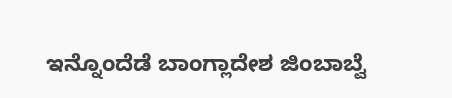ಇನ್ನೊಂದೆಡೆ ಬಾಂಗ್ಲಾದೇಶ ಜಿಂಬಾಬ್ವೆ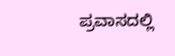ಪ್ರವಾಸದಲ್ಲಿ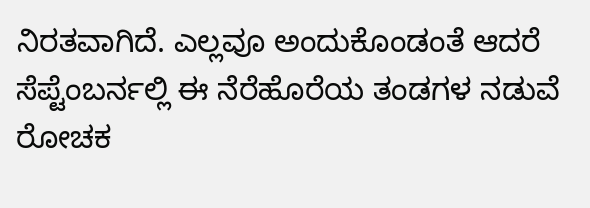ನಿರತವಾಗಿದೆ. ಎಲ್ಲವೂ ಅಂದುಕೊಂಡಂತೆ ಆದರೆ ಸೆಪ್ಟೆಂಬರ್ನಲ್ಲಿ ಈ ನೆರೆಹೊರೆಯ ತಂಡಗಳ ನಡುವೆ ರೋಚಕ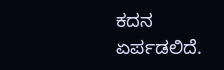ಕದನ ಏರ್ಪಡಲಿದೆ.